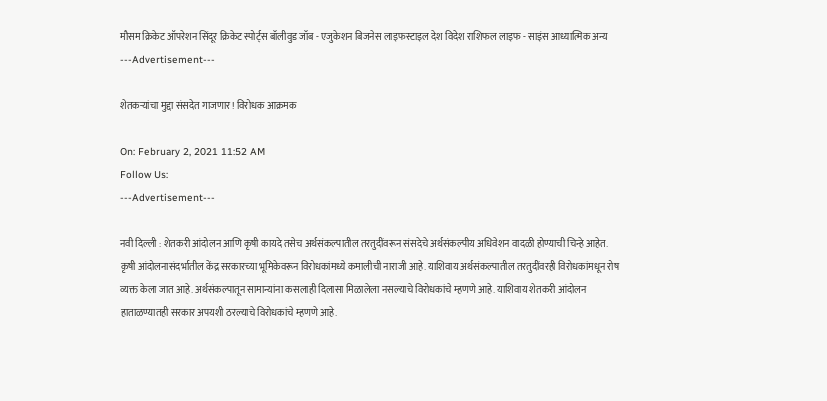मौसम क्रिकेट ऑपरेशन सिंदूर क्रिकेट स्पोर्ट्स बॉलीवुड जॉब - एजुकेशन बिजनेस लाइफस्टाइल देश विदेश राशिफल लाइफ - साइंस आध्यात्मिक अन्य
---Advertisement---

शेतकऱ्यांचा मुद्दा संसदेत गाजणार! विरोधक आक्रमक

On: February 2, 2021 11:52 AM
Follow Us:
---Advertisement---

नवी दिल्ली : शेतकरी आंदोलन आणि कृषी कायदे तसेच अर्थसंकल्पातील तरतुदींवरून संसदेचे अर्थसंकल्पीय अधिवेशन वादळी होण्याची चिन्हे आहेत. कृषी आंदोलनासंदर्भातील केंद्र सरकारच्या भूमिकेवरून विरोधकांमध्ये कमालीची नाराजी आहे. याशिवाय अर्थसंकल्पातील तरतुदींवरही विरोधकांमधून रोष व्यक्त केला जात आहे. अर्थसंकल्पातून सामान्यांना कसलाही दिलासा मिळालेला नसल्याचे विरोधकांचे म्हणणे आहे. याशिवाय शेतकरी आंदोलन हाताळण्यातही सरकार अपयशी ठरल्याचे विरोधकांचे म्हणणे आहे.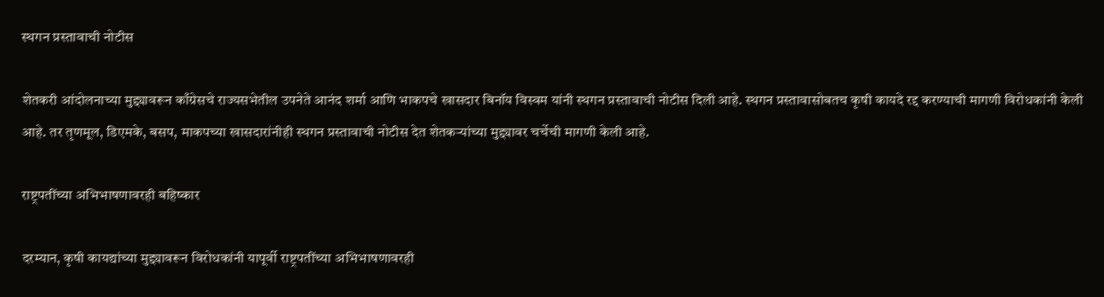स्थगन प्रस्तावाची नोटीस

शेतकरी आंदोलनाच्या मुद्द्यावरून काँग्रेसचे राज्यसभेतील उपनेते आनंद शर्मा आणि भाकपचे खासदार बिनॉय विस्वम यांनी स्थगन प्रस्तावाची नोटीस दिली आहे. स्थगन प्रस्तावासोबतच कृषी कायदे रद्द करण्याची मागणी विरोधकांनी केली आहे. तर तृणमूल, डिएमके, बसप, माकपच्या खासदारांनीही स्थगन प्रस्तावाची नोटीस देत शेतकऱ्यांच्या मुद्द्यावर चर्चेची मागणी केली आहे.

राष्ट्रपतींच्या अभिभाषणावरही बहिष्कार

दरम्यान, कृषी कायद्यांच्या मुद्द्यावरून विरोधकांनी यापूर्वी राष्ट्रपतींच्या अभिभाषणावरही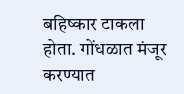बहिष्कार टाकला होता. गोंधळात मंजूर करण्यात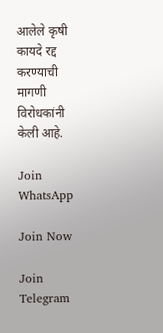आलेले कृषी कायदे रद्द करण्याची मागणी विरोधकांनी केली आहे.

Join WhatsApp

Join Now

Join Telegram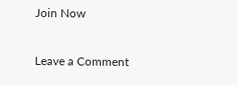Join Now

Leave a Comment